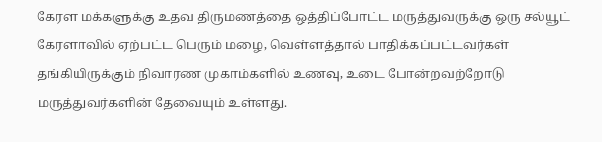கேரள மக்களுக்கு உதவ திருமணத்தை ஒத்திப்போட்ட மருத்துவருக்கு ஒரு சல்யூட்
கேரளாவில் ஏற்பட்ட பெரும் மழை, வெள்ளத்தால் பாதிக்கப்பட்டவர்கள் தங்கியிருக்கும் நிவாரண முகாம்களில் உணவு, உடை போன்றவற்றோடு மருத்துவர்களின் தேவையும் உள்ளது.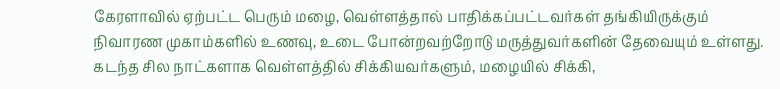கேரளாவில் ஏற்பட்ட பெரும் மழை, வெள்ளத்தால் பாதிக்கப்பட்டவர்கள் தங்கியிருக்கும் நிவாரண முகாம்களில் உணவு, உடை போன்றவற்றோடு மருத்துவர்களின் தேவையும் உள்ளது.
கடந்த சில நாட்களாக வெள்ளத்தில் சிக்கியவர்களும், மழையில் சிக்கி,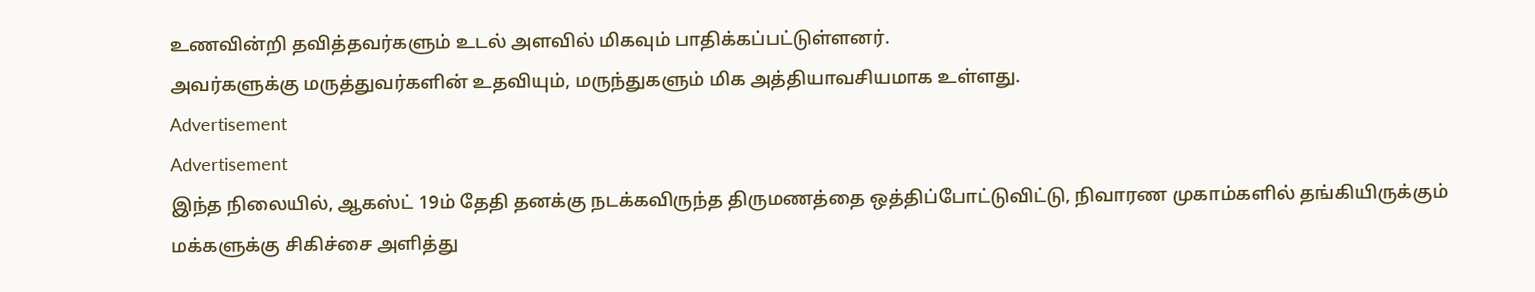உணவின்றி தவித்தவர்களும் உடல் அளவில் மிகவும் பாதிக்கப்பட்டுள்ளனர்.
அவர்களுக்கு மருத்துவர்களின் உதவியும், மருந்துகளும் மிக அத்தியாவசியமாக உள்ளது.
Advertisement
Advertisement
இந்த நிலையில், ஆகஸ்ட் 19ம் தேதி தனக்கு நடக்கவிருந்த திருமணத்தை ஒத்திப்போட்டுவிட்டு, நிவாரண முகாம்களில் தங்கியிருக்கும் மக்களுக்கு சிகிச்சை அளித்து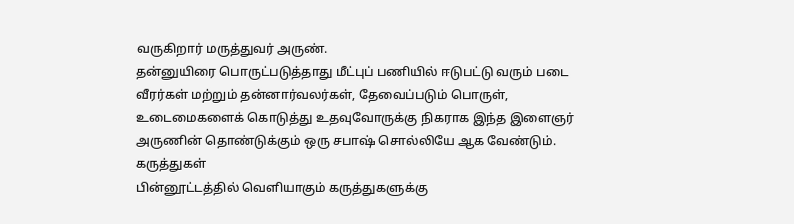வருகிறார் மருத்துவர் அருண்.
தன்னுயிரை பொருட்படுத்தாது மீட்புப் பணியில் ஈடுபட்டு வரும் படை வீரர்கள் மற்றும் தன்னார்வலர்கள், தேவைப்படும் பொருள், உடைமைகளைக் கொடுத்து உதவுவோருக்கு நிகராக இந்த இளைஞர் அருணின் தொண்டுக்கும் ஒரு சபாஷ் சொல்லியே ஆக வேண்டும்.
கருத்துகள்
பின்னூட்டத்தில் வெளியாகும் கருத்துகளுக்கு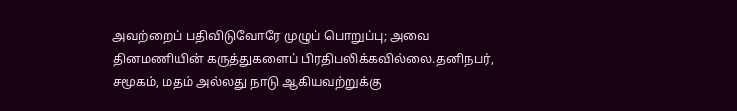அவற்றைப் பதிவிடுவோரே முழுப் பொறுப்பு; அவை தினமணியின் கருத்துகளைப் பிரதிபலிக்கவில்லை.தனிநபர், சமூகம், மதம் அல்லது நாடு ஆகியவற்றுக்கு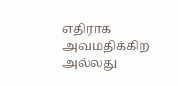எதிராக அவமதிக்கிற அல்லது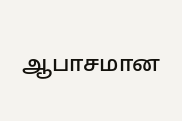ஆபாசமான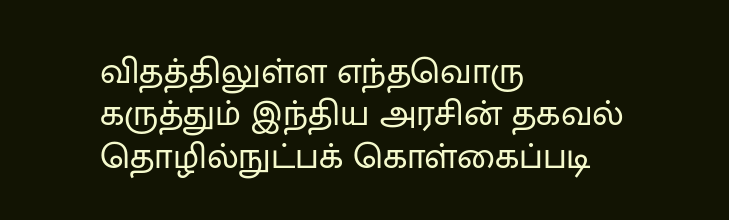விதத்திலுள்ள எந்தவொரு கருத்தும் இந்திய அரசின் தகவல் தொழில்நுட்பக் கொள்கைப்படி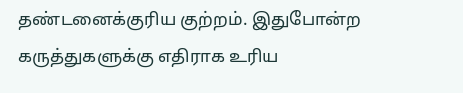தண்டனைக்குரிய குற்றம். இதுபோன்ற கருத்துகளுக்கு எதிராக உரிய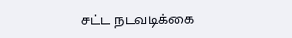சட்ட நடவடிக்கை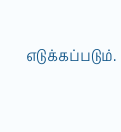எடுக்கப்படும்.